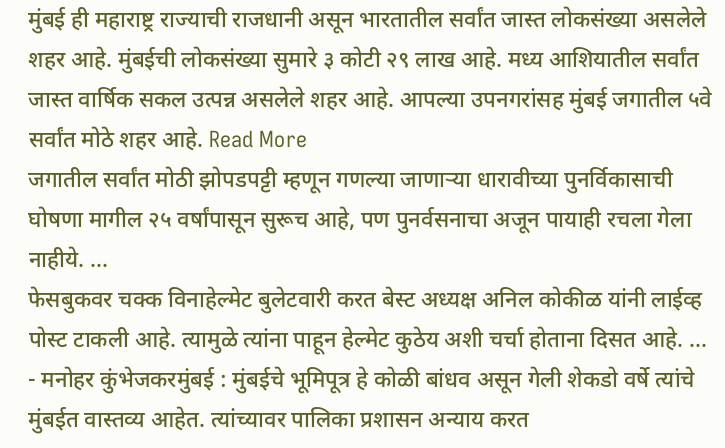मुंबई ही महाराष्ट्र राज्याची राजधानी असून भारतातील सर्वांत जास्त लोकसंख्या असलेले शहर आहे. मुंबईची लोकसंख्या सुमारे ३ कोटी २९ लाख आहे. मध्य आशियातील सर्वांत जास्त वार्षिक सकल उत्पन्न असलेले शहर आहे. आपल्या उपनगरांसह मुंबई जगातील ५वे सर्वांत मोठे शहर आहे. Read More
जगातील सर्वांत मोठी झोपडपट्टी म्हणून गणल्या जाणाऱ्या धारावीच्या पुनर्विकासाची घोषणा मागील २५ वर्षांपासून सुरूच आहे, पण पुनर्वसनाचा अजून पायाही रचला गेला नाहीये. ...
फेसबुकवर चक्क विनाहेल्मेट बुलेटवारी करत बेस्ट अध्यक्ष अनिल कोकीळ यांनी लाईव्ह पोस्ट टाकली आहे. त्यामुळे त्यांना पाहून हेल्मेट कुठेय अशी चर्चा होताना दिसत आहे. ...
- मनोहर कुंभेजकरमुंबई : मुंबईचे भूमिपूत्र हे कोळी बांधव असून गेली शेकडो वर्षे त्यांचे मुंबईत वास्तव्य आहेत. त्यांच्यावर पालिका प्रशासन अन्याय करत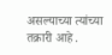असल्याच्या त्यांच्या तक्रारी आहे .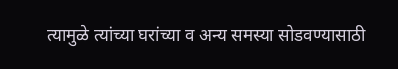त्यामुळे त्यांच्या घरांच्या व अन्य समस्या सोडवण्यासाठी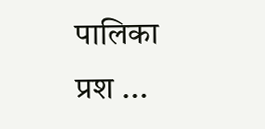पालिका प्रश ...